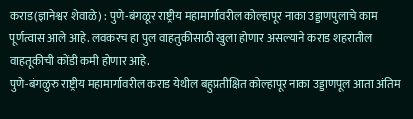कराड(ज्ञानेश्वर शेवाळे) : पुणे-बंगळूर राष्ट्रीय महामार्गावरील कोल्हापूर नाका उड्डाणपुलाचे काम पूर्णत्वास आले आहे. लवकरच हा पुल वाहतुकीसाठी खुला होणार असल्याने कराड शहरातील वाहतूकीची कोंडी कमी होणार आहे.
पुणे-बंगळुरु राष्ट्रीय महामार्गावरील कराड येथील बहुप्रतीक्षित कोल्हापूर नाका उड्डाणपूल आता अंतिम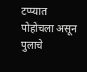टप्प्यात पोहोचला असून पुलाचे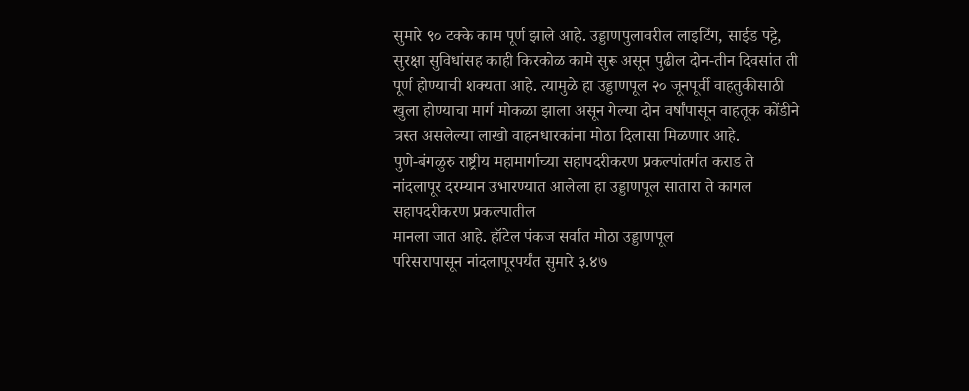सुमारे ९० टक्के काम पूर्ण झाले आहे. उड्डाणपुलावरील लाइटिंग, साईड पट्टे, सुरक्षा सुविधांसह काही किरकोळ कामे सुरू असून पुढील दोन-तीन दिवसांत ती पूर्ण होण्याची शक्यता आहे. त्यामुळे हा उड्डाणपूल २० जूनपूर्वी वाहतुकीसाठी खुला होण्याचा मार्ग मोकळा झाला असून गेल्या दोन वर्षांपासून वाहतूक कोंडीने त्रस्त असलेल्या लाखो वाहनधारकांना मोठा दिलासा मिळणार आहे.
पुणे-बंगळुरु राष्ट्रीय महामार्गाच्या सहापदरीकरण प्रकल्पांतर्गत कराड ते नांदलापूर दरम्यान उभारण्यात आलेला हा उड्डाणपूल सातारा ते कागल सहापदरीकरण प्रकल्पातील
मानला जात आहे. हॉटेल पंकज सर्वात मोठा उड्डाणपूल
परिसरापासून नांदलापूरपर्यंत सुमारे ३.४७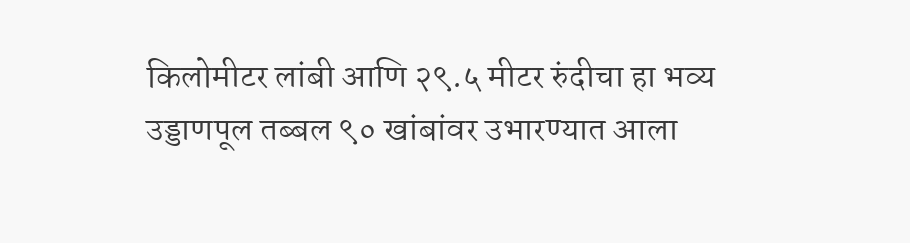किलोमीटर लांबी आणि २९.५ मीटर रुंदीचा हा भव्य उड्डाणपूल तब्बल ९० खांबांवर उभारण्यात आला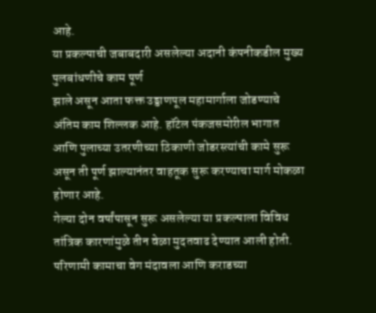आहे.
या प्रकल्पाची जबाबदारी असलेल्या अदानी कंपनीकडील मुख्य पुलबांधणीचे काम पूर्ण
झाले असून आता फक्त उड्डाणपूल महामार्गाला जोडण्याचे अंतिम काम शिल्लक आहे. हॉटेल पंकजसमोरील भागात आणि पुलाच्या उतरणीच्या ठिकाणी जोडरस्त्यांची कामे सुरू असून ती पूर्ण झाल्यानंतर वाहतूक सुरू करण्याचा मार्ग मोकळा होणार आहे.
गेल्या दोन वर्षांपासून सुरू असलेल्या या प्रकल्पाला विविध तांत्रिक कारणांमुळे तीन वेळा मुदतवाढ देण्यात आली होती. परिणामी कामाचा वेग मंदावला आणि कराडच्या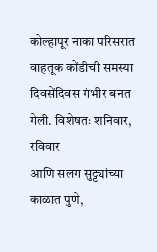कोल्हापूर नाका परिसरात वाहतूक कोंडीची समस्या दिवसेंदिवस गंभीर बनत गेली. विशेषतः शनिवार, रविवार
आणि सलग सुट्ट्यांच्या काळात पुणे,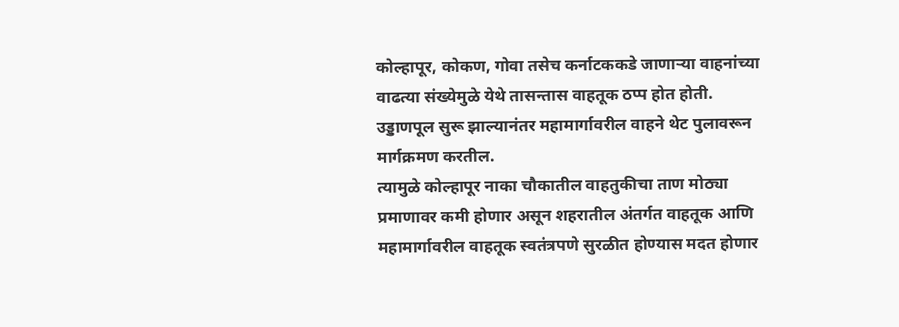कोल्हापूर, कोकण, गोवा तसेच कर्नाटककडे जाणाऱ्या वाहनांच्या वाढत्या संख्येमुळे येथे तासन्तास वाहतूक ठप्प होत होती.
उड्डाणपूल सुरू झाल्यानंतर महामार्गावरील वाहने थेट पुलावरून मार्गक्रमण करतील.
त्यामुळे कोल्हापूर नाका चौकातील वाहतुकीचा ताण मोठ्या प्रमाणावर कमी होणार असून शहरातील अंतर्गत वाहतूक आणि महामार्गावरील वाहतूक स्वतंत्रपणे सुरळीत होण्यास मदत होणार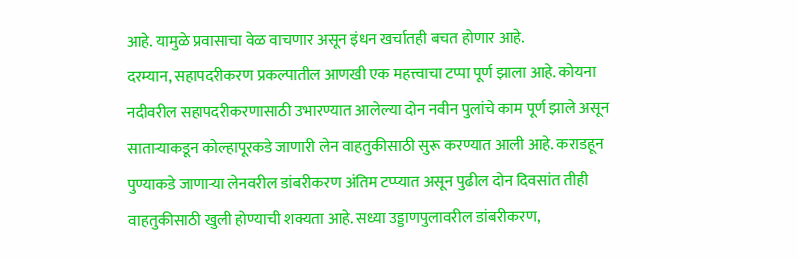आहे. यामुळे प्रवासाचा वेळ वाचणार असून इंधन खर्चातही बचत होणार आहे.
दरम्यान, सहापदरीकरण प्रकल्पातील आणखी एक महत्त्वाचा टप्पा पूर्ण झाला आहे. कोयना नदीवरील सहापदरीकरणासाठी उभारण्यात आलेल्या दोन नवीन पुलांचे काम पूर्ण झाले असून साताऱ्याकडून कोल्हापूरकडे जाणारी लेन वाहतुकीसाठी सुरू करण्यात आली आहे. कराडहून पुण्याकडे जाणाऱ्या लेनवरील डांबरीकरण अंतिम टप्प्यात असून पुढील दोन दिवसांत तीही वाहतुकीसाठी खुली होण्याची शक्यता आहे. सध्या उड्डाणपुलावरील डांबरीकरण,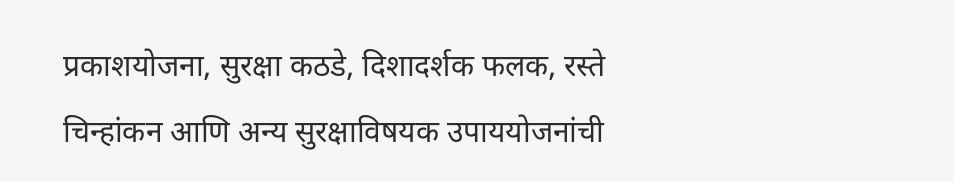प्रकाशयोजना, सुरक्षा कठडे, दिशादर्शक फलक, रस्ते चिन्हांकन आणि अन्य सुरक्षाविषयक उपाययोजनांची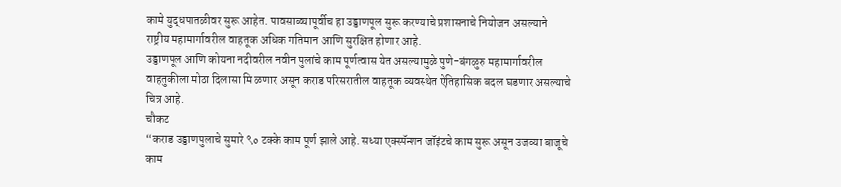कामे युद्धपातळीवर सुरू आहेत. पावसाळ्यापूर्वीच हा उड्डाणपूल सुरू करण्याचे प्रशासनाचे नियोजन असल्याने राष्ट्रीय महामार्गावरील वाहतूक अधिक गतिमान आणि सुरक्षित होणार आहे.
उड्डाणपूल आणि कोयना नदीवरील नवीन पुलांचे काम पूर्णत्वास येत असल्यामुळे पुणे-बंगळुरु महामार्गावरील वाहतुकीला मोठा दिलासा मि ळणार असून कराड परिसरातील वाहतूक व्यवस्थेत ऐतिहासिक बदल घडणार असल्याचे चित्र आहे.
चौकट
“कराड उड्डाणपुलाचे सुमारे ९० टक्के काम पूर्ण झाले आहे. सध्या एक्स्पॅन्शन जॉइंटचे काम सुरू असून उजव्या बाजूचे काम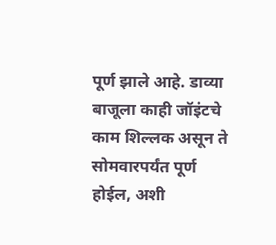पूर्ण झाले आहे. डाव्या बाजूला काही जॉइंटचे काम शिल्लक असून ते सोमवारपर्यंत पूर्ण होईल, अशी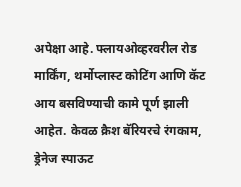अपेक्षा आहे. फ्लायओव्हरवरील रोड मार्किंग, थर्मोप्लास्ट कोटिंग आणि कॅट आय बसविण्याची कामे पूर्ण झाली आहेत. केवळ क्रैश बॅरियरचे रंगकाम, ड्रेनेज स्पाऊट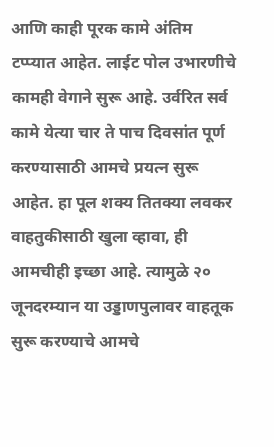आणि काही पूरक कामे अंतिम टप्प्यात आहेत. लाईट पोल उभारणीचे कामही वेगाने सुरू आहे. उर्वरित सर्व कामे येत्या चार ते पाच दिवसांत पूर्ण करण्यासाठी आमचे प्रयत्न सुरू आहेत. हा पूल शक्य तितक्या लवकर वाहतुकीसाठी खुला व्हावा, ही आमचीही इच्छा आहे. त्यामुळे २० जूनदरम्यान या उड्डाणपुलावर वाहतूक सुरू करण्याचे आमचे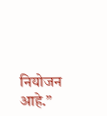नियोजन आहे.”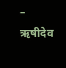– ऋषीदेव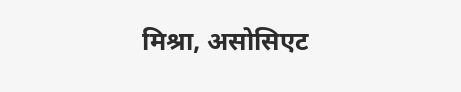मिश्रा, असोसिएट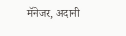मॅनेजर, अदानी